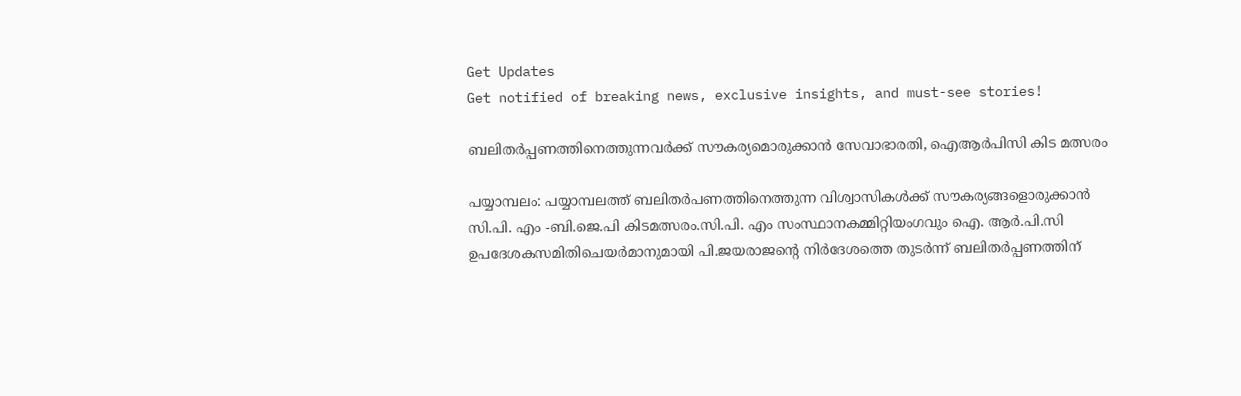Get Updates
Get notified of breaking news, exclusive insights, and must-see stories!

ബലിതര്‍പ്പണത്തിനെത്തുന്നവര്‍ക്ക് സൗകര്യമൊരുക്കാന്‍ സേവാഭാരതി, ഐആര്‍പിസി കിട മത്സരം

പയ്യാമ്പലം: പയ്യാമ്പലത്ത് ബലിതര്‍പണത്തിനെത്തുന്ന വിശ്വാസികള്‍ക്ക് സൗകര്യങ്ങളൊരുക്കാന്‍ സി.പി. എം -ബി.ജെ.പി കിടമത്സരം.സി.പി. എം സംസ്ഥാനകമ്മിറ്റിയംഗവും ഐ. ആര്‍.പി.സി ഉപദേശകസമിതിചെയര്‍മാനുമായി പി.ജയരാജന്റെ നിര്‍ദേശത്തെ തുടര്‍ന്ന് ബലിതര്‍പ്പണത്തിന്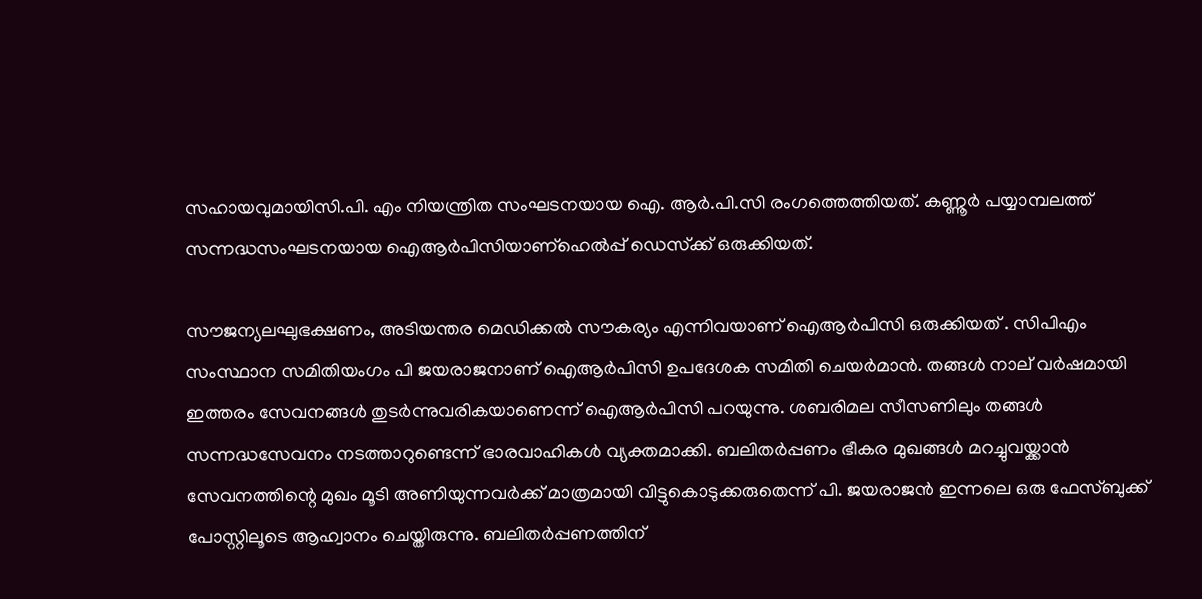സഹായവുമായിസി.പി. എം നിയന്ത്രിത സംഘടനയായ ഐ. ആര്‍.പി.സി രംഗത്തെത്തിയത്. കണ്ണൂര്‍ പയ്യാമ്പലത്ത് സന്നദ്ധസംഘടനയായ ഐആര്‍പിസിയാണ്‌ഹെല്‍പ്പ് ഡെസ്‌ക്ക് ഒരുക്കിയത്.

സൗജന്യലഘുഭക്ഷണം, അടിയന്തര മെഡിക്കല്‍ സൗകര്യം എന്നിവയാണ് ഐആര്‍പിസി ഒരുക്കിയത് . സിപിഎം സംസ്ഥാന സമിതിയംഗം പി ജയരാജനാണ് ഐആര്‍പിസി ഉപദേശക സമിതി ചെയര്‍മാന്‍. തങ്ങള്‍ നാല് വര്‍ഷമായി ഇത്തരം സേവനങ്ങള്‍ തുടര്‍ന്നുവരികയാണെന്ന് ഐആര്‍പിസി പറയുന്നു. ശബരിമല സീസണിലും തങ്ങള്‍ സന്നദ്ധസേവനം നടത്താറുണ്ടെന്ന് ഭാരവാഹികള്‍ വ്യക്തമാക്കി. ബലിതര്‍പ്പണം ഭീകര മുഖങ്ങള്‍ മറച്ചുവയ്ക്കാന്‍ സേവനത്തിന്റെ മുഖം മൂടി അണിയുന്നവര്‍ക്ക് മാത്രമായി വിട്ടുകൊടുക്കരുതെന്ന് പി. ജയരാജന്‍ ഇന്നലെ ഒരു ഫേസ്ബുക്ക് പോസ്റ്റിലൂടെ ആഹ്വാനം ചെയ്തിരുന്നു. ബലിതര്‍പ്പണത്തിന്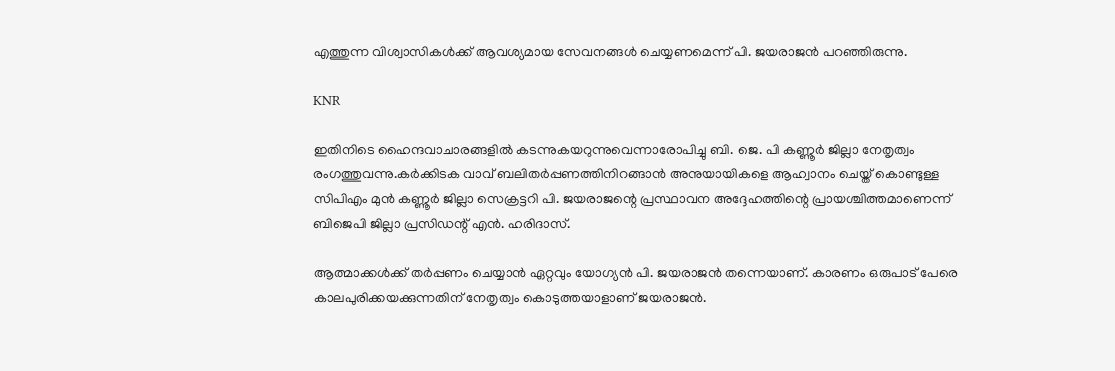എത്തുന്ന വിശ്വാസികള്‍ക്ക് ആവശ്യമായ സേവനങ്ങള്‍ ചെയ്യണമെന്ന് പി. ജയരാജന്‍ പറഞ്ഞിരുന്നു.

KNR

ഇതിനിടെ ഹൈന്ദവാചാരങ്ങളില്‍ കടന്നുകയറുന്നുവെന്നാരോപിച്ചു ബി. ജെ. പി കണ്ണൂര്‍ ജില്ലാ നേതൃത്വം രംഗത്തുവന്നു.കര്‍ക്കിടക വാവ് ബലിതര്‍പ്പണത്തിനിറങ്ങാന്‍ അനുയായികളെ ആഹ്വാനം ചെയ്ത് കൊണ്ടുള്ള സിപിഎം മുന്‍ കണ്ണൂര്‍ ജില്ലാ സെക്രട്ടറി പി. ജയരാജന്റെ പ്രസ്ഥാവന അദ്ദേഹത്തിന്റെ പ്രായശ്ചിത്തമാണെന്ന് ബിജെപി ജില്ലാ പ്രസിഡന്റ് എന്‍. ഹരിദാസ്.

ആത്മാക്കള്‍ക്ക് തര്‍പ്പണം ചെയ്യാന്‍ ഏറ്റവും യോഗ്യന്‍ പി. ജയരാജന്‍ തന്നെയാണ്. കാരണം ഒരുപാട് പേരെ കാലപുരിക്കയക്കുന്നതിന് നേതൃത്വം കൊടുത്തയാളാണ് ജയരാജന്‍.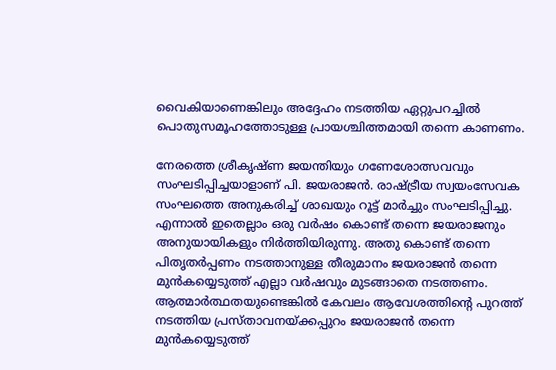വൈകിയാണെങ്കിലും അദ്ദേഹം നടത്തിയ ഏറ്റുപറച്ചില്‍ പൊതുസമൂഹത്തോടുള്ള പ്രായശ്ചിത്തമായി തന്നെ കാണണം.

നേരത്തെ ശ്രീകൃഷ്ണ ജയന്തിയും ഗണേശോത്സവവും സംഘടിപ്പിച്ചയാളാണ് പി. ജയരാജന്‍. രാഷ്ട്രീയ സ്വയംസേവക സംഘത്തെ അനുകരിച്ച് ശാഖയും റൂട്ട് മാര്‍ച്ചും സംഘടിപ്പിച്ചു. എന്നാല്‍ ഇതെല്ലാം ഒരു വര്‍ഷം കൊണ്ട് തന്നെ ജയരാജനും അനുയായികളും നിര്‍ത്തിയിരുന്നു. അതു കൊണ്ട് തന്നെ പിതൃതര്‍പ്പണം നടത്താനുള്ള തീരുമാനം ജയരാജന്‍ തന്നെ മുന്‍കയ്യെടുത്ത് എല്ലാ വര്‍ഷവും മുടങ്ങാതെ നടത്തണം. ആത്മാര്‍ത്ഥതയുണ്ടെങ്കില്‍ കേവലം ആവേശത്തിന്റെ പുറത്ത് നടത്തിയ പ്രസ്താവനയ്ക്കപ്പുറം ജയരാജന്‍ തന്നെ മുന്‍കയ്യെടുത്ത്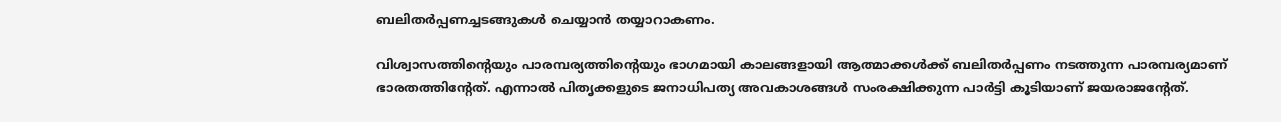ബലിതര്‍പ്പണച്ചടങ്ങുകള്‍ ചെയ്യാന്‍ തയ്യാറാകണം.

വിശ്വാസത്തിന്റെയും പാരമ്പര്യത്തിന്റെയും ഭാഗമായി കാലങ്ങളായി ആത്മാക്കള്‍ക്ക് ബലിതര്‍പ്പണം നടത്തുന്ന പാരമ്പര്യമാണ് ഭാരതത്തിന്റേത്. എന്നാല്‍ പിതൃക്കളുടെ ജനാധിപത്യ അവകാശങ്ങള്‍ സംരക്ഷിക്കുന്ന പാര്‍ട്ടി കൂടിയാണ് ജയരാജന്റേത്.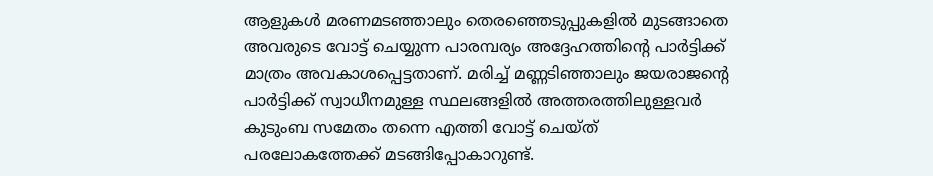ആളുകള്‍ മരണമടഞ്ഞാലും തെരഞ്ഞെടുപ്പുകളില്‍ മുടങ്ങാതെ അവരുടെ വോട്ട് ചെയ്യുന്ന പാരമ്പര്യം അദ്ദേഹത്തിന്റെ പാര്‍ട്ടിക്ക് മാത്രം അവകാശപ്പെട്ടതാണ്. മരിച്ച് മണ്ണടിഞ്ഞാലും ജയരാജന്റെ പാര്‍ട്ടിക്ക് സ്വാധീനമുള്ള സ്ഥലങ്ങളില്‍ അത്തരത്തിലുള്ളവര്‍ കുടുംബ സമേതം തന്നെ എത്തി വോട്ട് ചെയ്ത് പരലോകത്തേക്ക് മടങ്ങിപ്പോകാറുണ്ട്.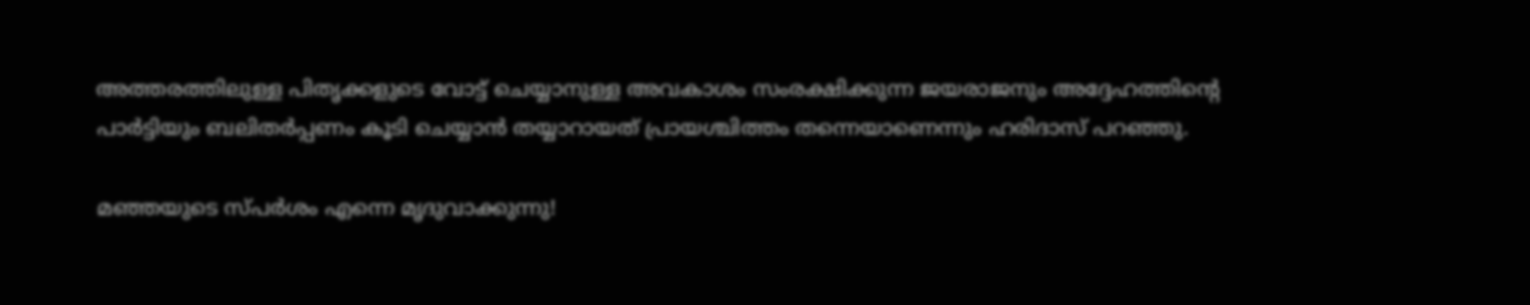അത്തരത്തിലുള്ള പിതൃക്കളുടെ വോട്ട് ചെയ്യാനുള്ള അവകാശം സംരക്ഷിക്കുന്ന ജയരാജനും അദ്ദേഹത്തിന്റെ പാര്‍ട്ടിയും ബലിതര്‍പ്പണം കൂടി ചെയ്യാന്‍ തയ്യാറായത് പ്രായശ്ചിത്തം തന്നെയാണെന്നും ഹരിദാസ് പറഞ്ഞു.

മഞ്ഞയുടെ സ്പര്‍ശം എന്നെ മൃദുവാക്കുന്നു!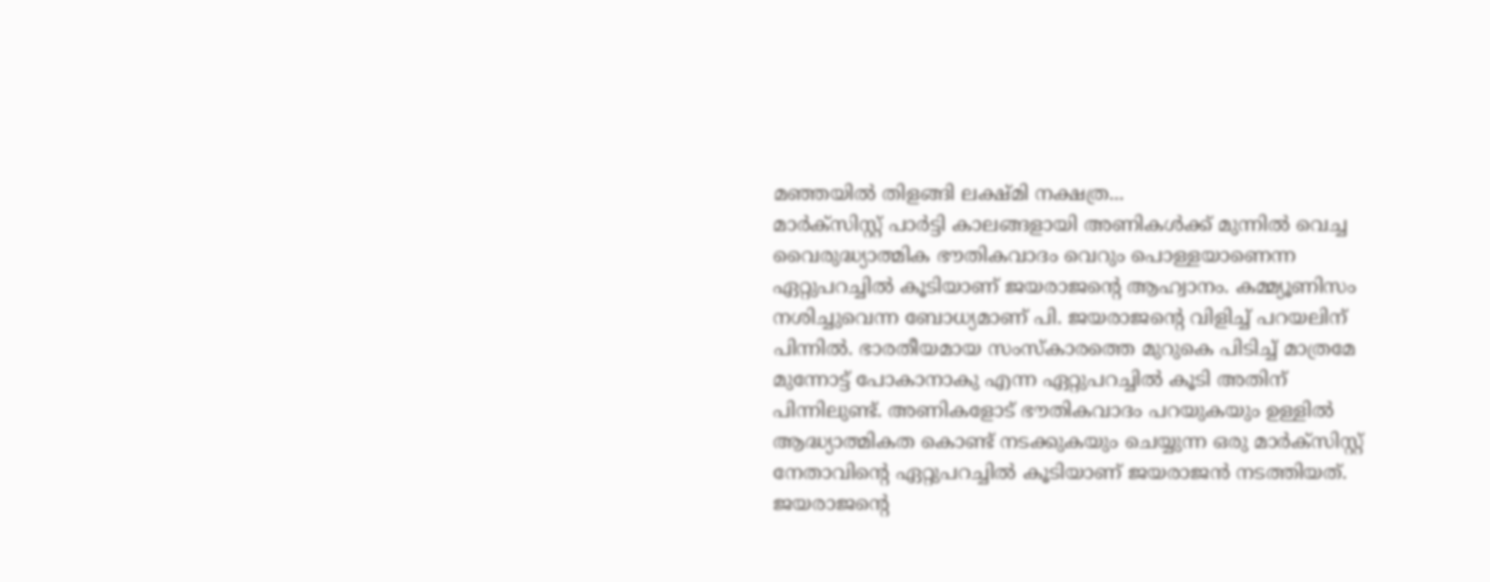മഞ്ഞയില്‍ തിളങ്ങി ലക്ഷ്മി നക്ഷത്ര...
മാര്‍ക്സിസ്റ്റ് പാര്‍ട്ടി കാലങ്ങളായി അണികള്‍ക്ക് മുന്നില്‍ വെച്ച വൈരുദ്ധ്യാത്മിക ഭൗതികവാദം വെറും പൊള്ളയാണെന്ന ഏറ്റുപറച്ചില്‍ കൂടിയാണ് ജയരാജന്റെ ആഹ്വാനം. കമ്മ്യൂണിസം നശിച്ചുവെന്ന ബോധ്യമാണ് പി. ജയരാജന്റെ വിളിച്ച് പറയലിന് പിന്നില്‍. ഭാരതീയമായ സംസ്‌കാരത്തെ മുറുകെ പിടിച്ച് മാത്രമേ മുന്നോട്ട് പോകാനാകു എന്ന ഏറ്റുപറച്ചില്‍ കൂടി അതിന് പിന്നിലുണ്ട്. അണികളോട് ഭൗതികവാദം പറയുകയും ഉള്ളില്‍ ആദ്ധ്യാത്മികത കൊണ്ട് നടക്കുകയും ചെയ്യുന്ന ഒരു മാര്‍ക്സിസ്റ്റ് നേതാവിന്റെ ഏറ്റുപറച്ചില്‍ കൂടിയാണ് ജയരാജന്‍ നടത്തിയത്. ജയരാജന്റെ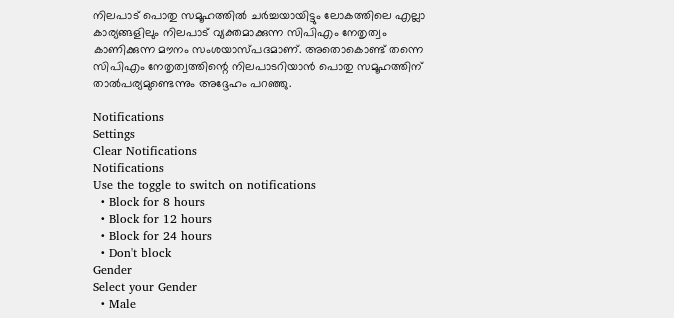നിലപാട് പൊതു സമൂഹത്തില്‍ ചര്‍ച്ചയായിട്ടും ലോകത്തിലെ എല്ലാ കാര്യങ്ങളിലും നിലപാട് വ്യക്തമാക്കുന്ന സിപിഎം നേതൃത്വം കാണിക്കുന്ന മൗനം സംശയാസ്പദമാണ്. അതൊകൊണ്ട് തന്നെ സിപിഎം നേതൃത്വത്തിന്റെ നിലപാടറിയാന്‍ പൊതു സമൂഹത്തിന് താല്‍പര്യമുണ്ടെന്നും അദ്ദേഹം പറഞ്ഞു.

Notifications
Settings
Clear Notifications
Notifications
Use the toggle to switch on notifications
  • Block for 8 hours
  • Block for 12 hours
  • Block for 24 hours
  • Don't block
Gender
Select your Gender
  • Male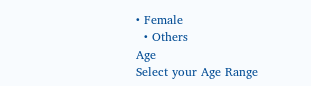• Female
  • Others
Age
Select your Age Range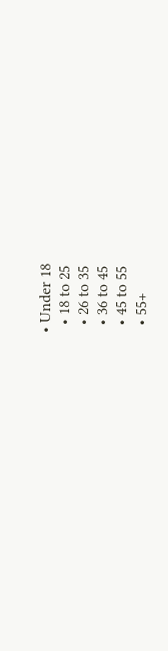• Under 18
  • 18 to 25
  • 26 to 35
  • 36 to 45
  • 45 to 55
  • 55+